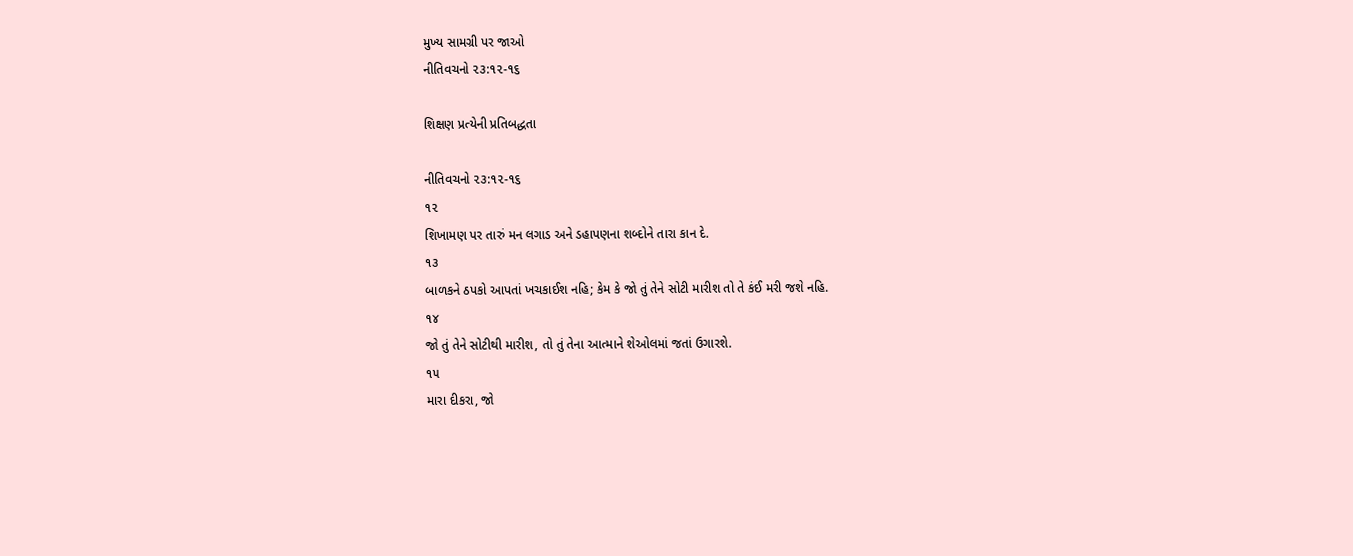મુખ્ય સામગ્રી પર જાઓ
નીતિવચનો ૨૩:૧૨-૧૬

શિક્ષણ પ્રત્યેની પ્રતિબદ્ધતા

નીતિવચનો ૨૩:૧૨-૧૬
૧૨
શિખામણ પર તારું મન લગાડ અને ડહાપણના શબ્દોને તારા કાન દે.
૧૩
બાળકને ઠપકો આપતાં ખચકાઈશ નહિ; કેમ કે જો તું તેને સોટી મારીશ તો તે કંઈ મરી જશે નહિ.
૧૪
જો તું તેને સોટીથી મારીશ, તો તું તેના આત્માને શેઓલમાં જતાં ઉગારશે.
૧૫
મારા દીકરા, જો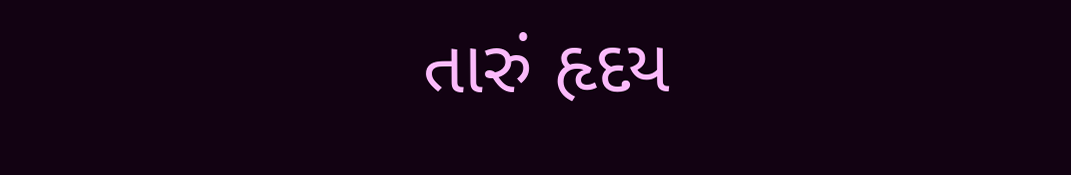તારું હૃદય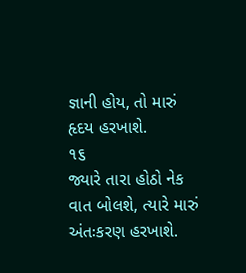જ્ઞાની હોય, તો મારું હૃદય હરખાશે.
૧૬
જ્યારે તારા હોઠો નેક વાત બોલશે, ત્યારે મારું અંતઃકરણ હરખાશે.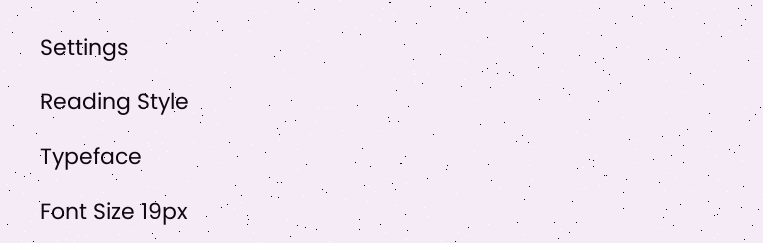Settings

Reading Style

Typeface

Font Size 19px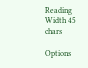Reading Width 45 chars

Options